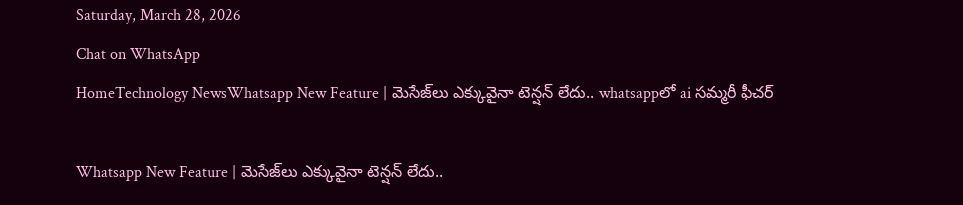Saturday, March 28, 2026
Chat on WhatsApp
HomeTechnology NewsWhatsapp New Feature | మెసేజ్‌లు ఎక్కువైనా టెన్షన్ లేదు.. whatsappలో ai సమ్మరీ ఫీచర్

Whatsapp New Feature | మెసేజ్‌లు ఎక్కువైనా టెన్షన్ లేదు..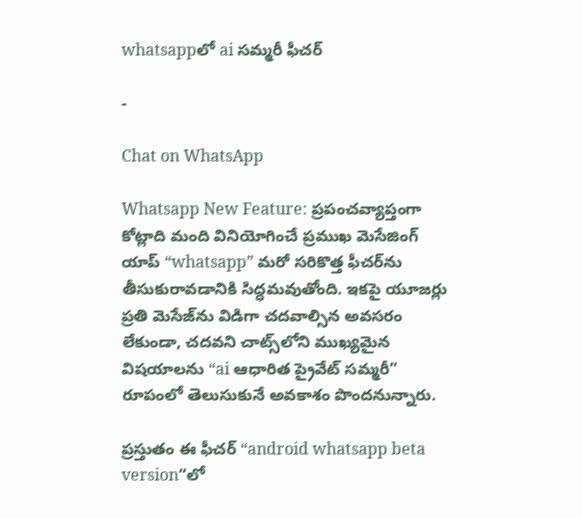whatsappలో ai సమ్మరీ ఫీచర్

-

Chat on WhatsApp

Whatsapp New Feature: ప్రపంచవ్యాప్తంగా కోట్లాది మంది వినియోగించే ప్రముఖ మెసేజింగ్ యాప్ “whatsapp” మరో సరికొత్త ఫీచర్‌ను తీసుకురావడానికి సిద్ధమవుతోంది. ఇకపై యూజర్లు ప్రతి మెసేజ్‌ను విడిగా చదవాల్సిన అవసరం లేకుండా, చదవని చాట్స్‌లోని ముఖ్యమైన విషయాలను “ai ఆధారిత ప్రైవేట్ సమ్మరీ” రూపంలో తెలుసుకునే అవకాశం పొందనున్నారు.

ప్రస్తుతం ఈ ఫీచర్ “android whatsapp beta version“లో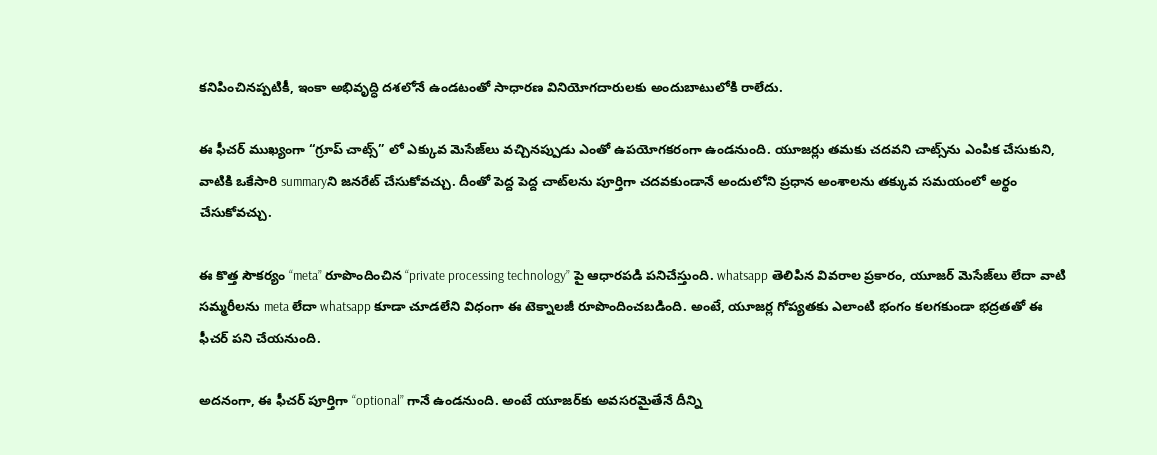కనిపించినప్పటికీ, ఇంకా అభివృద్ధి దశలోనే ఉండటంతో సాధారణ వినియోగదారులకు అందుబాటులోకి రాలేదు.

ఈ ఫీచర్ ముఖ్యంగా “గ్రూప్ చాట్స్” లో ఎక్కువ మెసేజ్‌లు వచ్చినప్పుడు ఎంతో ఉపయోగకరంగా ఉండనుంది. యూజర్లు తమకు చదవని చాట్స్‌ను ఎంపిక చేసుకుని, వాటికి ఒకేసారి summaryని జనరేట్ చేసుకోవచ్చు. దీంతో పెద్ద పెద్ద చాట్‌లను పూర్తిగా చదవకుండానే అందులోని ప్రధాన అంశాలను తక్కువ సమయంలో అర్థం చేసుకోవచ్చు.

ఈ కొత్త సౌకర్యం “meta” రూపొందించిన “private processing technology” పై ఆధారపడి పనిచేస్తుంది. whatsapp తెలిపిన వివరాల ప్రకారం, యూజర్ మెసేజ్‌లు లేదా వాటి సమ్మరీలను meta లేదా whatsapp కూడా చూడలేని విధంగా ఈ టెక్నాలజీ రూపొందించబడింది. అంటే, యూజర్ల గోప్యతకు ఎలాంటి భంగం కలగకుండా భద్రతతో ఈ ఫీచర్ పని చేయనుంది.

అదనంగా, ఈ ఫీచర్ పూర్తిగా “optional” గానే ఉండనుంది. అంటే యూజర్‌కు అవసరమైతేనే దీన్ని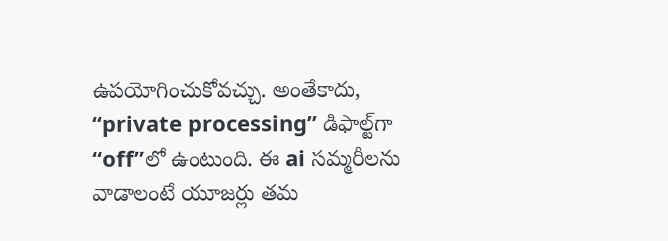ఉపయోగించుకోవచ్చు. అంతేకాదు, “private processing” డిఫాల్ట్‌గా “off”లో ఉంటుంది. ఈ ai సమ్మరీలను వాడాలంటే యూజర్లు తమ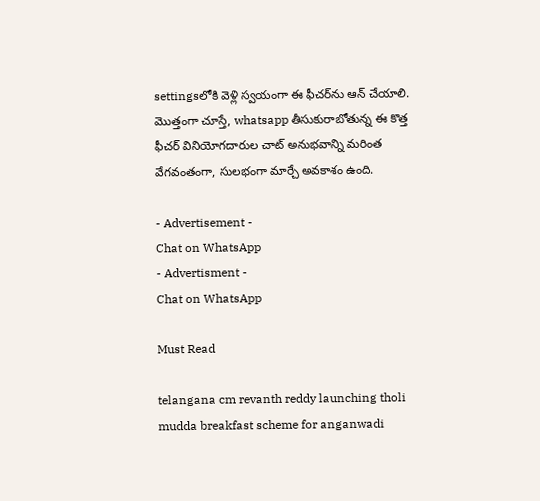settingsలోకి వెళ్లి స్వయంగా ఈ ఫీచర్‌ను ఆన్ చేయాలి. మొత్తంగా చూస్తే, whatsapp తీసుకురాబోతున్న ఈ కొత్త ఫీచర్ వినియోగదారుల చాట్ అనుభవాన్ని మరింత వేగవంతంగా, సులభంగా మార్చే అవకాశం ఉంది.

- Advertisement -
Chat on WhatsApp
- Advertisment -
Chat on WhatsApp

Must Read

telangana cm revanth reddy launching tholi mudda breakfast scheme for anganwadi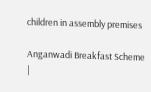children in assembly premises

Anganwadi Breakfast Scheme |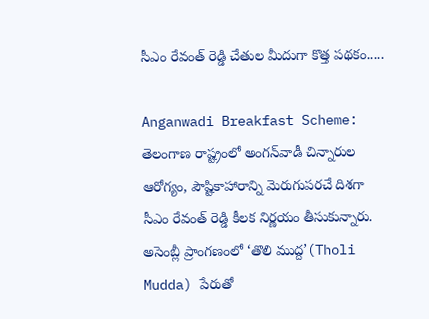సీఎం రేవంత్ రెడ్డి చేతుల మీదుగా కొత్త పథకం.....

Anganwadi Breakfast Scheme: తెలంగాణ రాష్ట్రంలో అంగన్‌వాడీ చిన్నారుల ఆరోగ్యం, పౌష్టికాహారాన్ని మెరుగుపరచే దిశగా సీఎం రేవంత్ రెడ్డి కీలక నిర్ణయం తీసుకున్నారు. అసెంబ్లీ ప్రాంగణంలో ‘తొలి ముద్ద’(Tholi Mudda) పేరుతో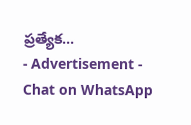ప్రత్యేక...
- Advertisement -
Chat on WhatsApp